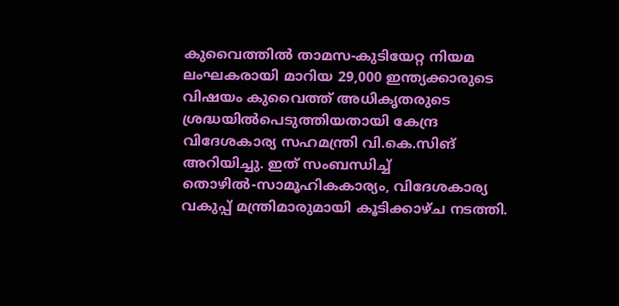കുവൈത്തില്‍ താമസ-കുടിയേറ്റ നിയമ ലംഘകരായി മാറിയ 29,000 ഇന്ത്യക്കാരുടെ വിഷയം കുവൈത്ത് അധികൃതരുടെ ശ്രദ്ധയില്‍പെടുത്തിയതായി കേന്ദ്ര വിദേശകാര്യ സഹമന്ത്രി വി.കെ.സിങ് അറിയിച്ചു. ഇത് സംബന്ധിച്ച് തൊഴില്‍-സാമൂഹികകാര്യം, വിദേശകാര്യ വകുപ്പ് മന്ത്രിമാരുമായി കൂടിക്കാഴ്ച നടത്തി.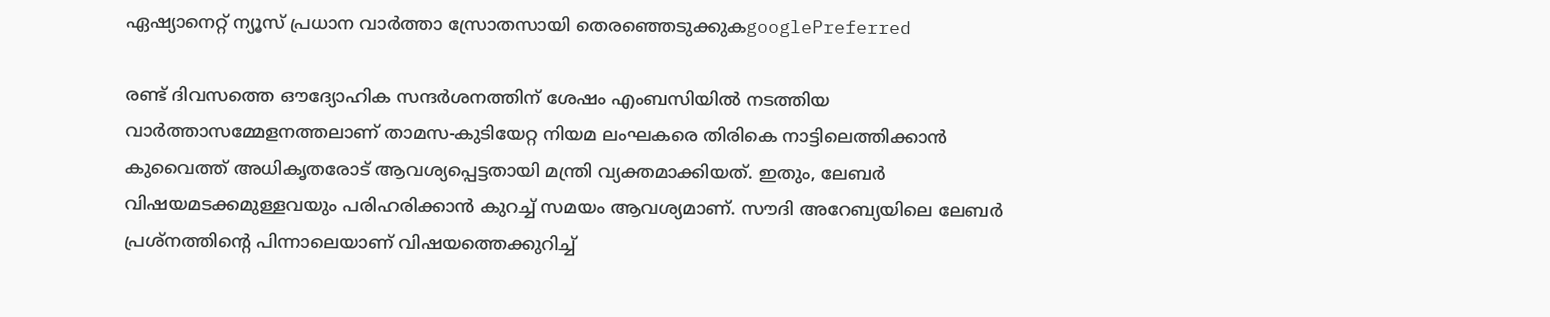ഏഷ്യാനെറ്റ് ന്യൂസ് പ്രധാന വാർത്താ സ്രോതസായി തെരഞ്ഞെടുക്കുകgooglePreferred

രണ്ട് ദിവസത്തെ ഔദ്യോഹിക സന്ദര്‍ശനത്തിന് ശേഷം എംബസിയില്‍ നടത്തിയ വാര്‍ത്താസമ്മേളനത്തലാണ് താമസ-കുടിയേറ്റ നിയമ ലംഘകരെ തിരികെ നാട്ടിലെത്തിക്കാന്‍ കുവൈത്ത് അധികൃതരോട് ആവശ്യപ്പെട്ടതായി മന്ത്രി വ്യക്തമാക്കിയത്. ഇതും, ലേബര്‍ വിഷയമടക്കമുള്ളവയും പരിഹരിക്കാന്‍ കുറച്ച് സമയം ആവശ്യമാണ്. സൗദി അറേബ്യയിലെ ലേബര്‍ പ്രശ്‌നത്തിന്റെ പിന്നാലെയാണ് വിഷയത്തെക്കുറിച്ച്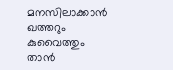മനസിലാക്കാന്‍ ഖത്തറും കുവൈത്തും താന്‍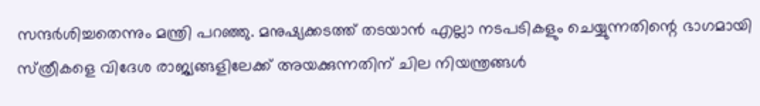സന്ദര്‍ശിച്ചതെന്നും മന്ത്രി പറഞ്ഞു. മനുഷ്യക്കടത്ത് തടയാന്‍ എല്ലാ നടപടികളും ചെയ്യുന്നതിന്റെ ഭാഗമായി സ്‌ത്രീകളെ വിദേശ രാജ്യങ്ങളിലേക്ക് അയക്കുന്നതിന് ചില നിയന്ത്രങ്ങള്‍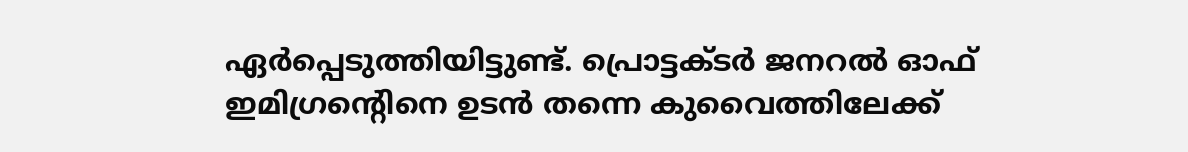ഏര്‍പ്പെടുത്തിയിട്ടുണ്ട്. പ്രൊട്ടക്ടര്‍ ജനറല്‍ ഓഫ് ഇമിഗ്രന്റെിനെ ഉടന്‍ തന്നെ കുവൈത്തിലേക്ക്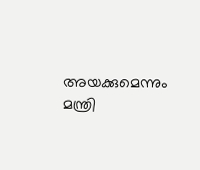അയക്കുമെന്നും മന്ത്രി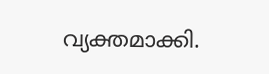വ്യക്തമാക്കി.